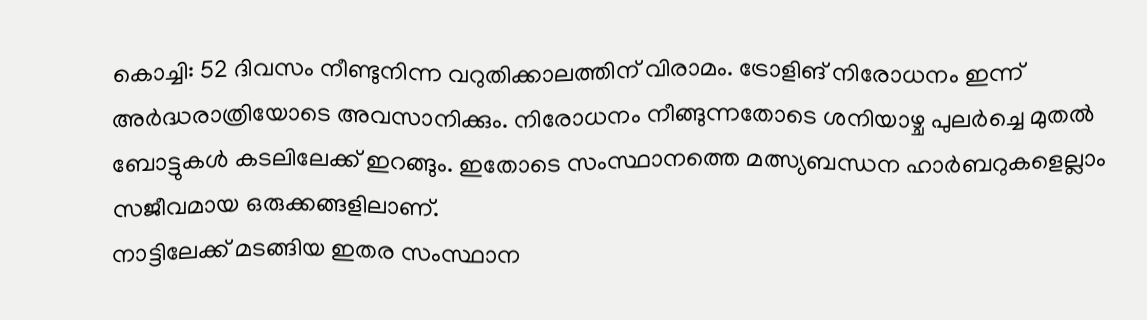കൊച്ചി: 52 ദിവസം നീണ്ടുനിന്ന വറുതിക്കാലത്തിന് വിരാമം. ട്രോളിങ് നിരോധനം ഇന്ന് അർദ്ധരാത്രിയോടെ അവസാനിക്കും. നിരോധനം നീങ്ങുന്നതോടെ ശനിയാഴ്ച പുലർച്ചെ മുതൽ ബോട്ടുകൾ കടലിലേക്ക് ഇറങ്ങും. ഇതോടെ സംസ്ഥാനത്തെ മത്സ്യബന്ധന ഹാർബറുകളെല്ലാം സജീവമായ ഒരുക്കങ്ങളിലാണ്.
നാട്ടിലേക്ക് മടങ്ങിയ ഇതര സംസ്ഥാന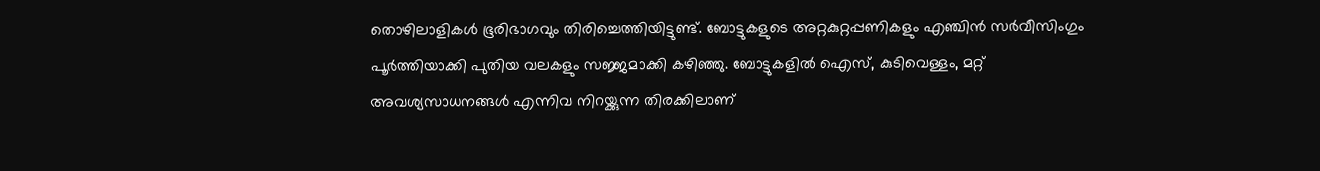തൊഴിലാളികൾ ഭൂരിഭാഗവും തിരിച്ചെത്തിയിട്ടുണ്ട്. ബോട്ടുകളുടെ അറ്റകുറ്റപ്പണികളും എഞ്ചിൻ സർവീസിംഗും പൂർത്തിയാക്കി പുതിയ വലകളും സജ്ജമാക്കി കഴിഞ്ഞു. ബോട്ടുകളിൽ ഐസ്, കുടിവെള്ളം, മറ്റ് അവശ്യസാധനങ്ങൾ എന്നിവ നിറയ്ക്കുന്ന തിരക്കിലാണ്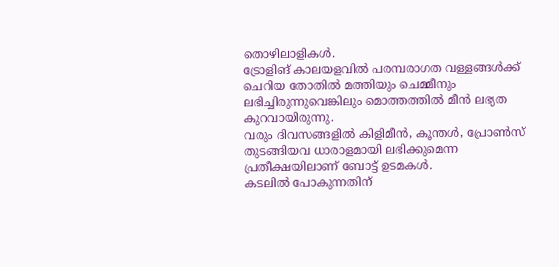തൊഴിലാളികൾ.
ട്രോളിങ് കാലയളവിൽ പരമ്പരാഗത വള്ളങ്ങൾക്ക് ചെറിയ തോതിൽ മത്തിയും ചെമ്മീനും ലഭിച്ചിരുന്നുവെങ്കിലും മൊത്തത്തിൽ മീൻ ലഭ്യത കുറവായിരുന്നു.
വരും ദിവസങ്ങളിൽ കിളിമീൻ, കൂന്തൾ, പ്രോൺസ് തുടങ്ങിയവ ധാരാളമായി ലഭിക്കുമെന്ന പ്രതീക്ഷയിലാണ് ബോട്ട് ഉടമകൾ.
കടലിൽ പോകുന്നതിന്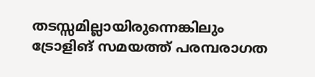തടസ്സമില്ലായിരുന്നെങ്കിലും ട്രോളിങ് സമയത്ത് പരമ്പരാഗത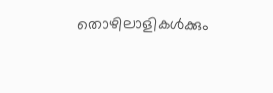തൊഴിലാളികൾക്കും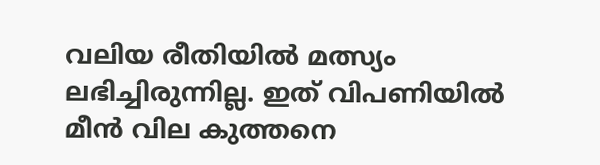വലിയ രീതിയിൽ മത്സ്യം ലഭിച്ചിരുന്നില്ല. ഇത് വിപണിയിൽ മീൻ വില കുത്തനെ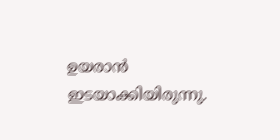ഉയരാൻ ഇടയാക്കിയിരുന്നു.